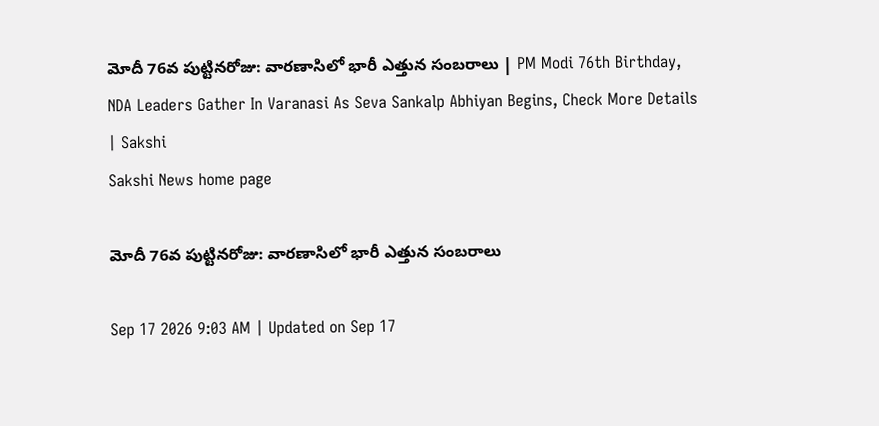మోదీ 76వ పుట్టినరోజు: వారణాసిలో భారీ ఎత్తున సంబరాలు | PM Modi 76th Birthday, NDA Leaders Gather In Varanasi As Seva Sankalp Abhiyan Begins, Check More Details | Sakshi
Sakshi News home page

మోదీ 76వ పుట్టినరోజు: వారణాసిలో భారీ ఎత్తున సంబరాలు

Sep 17 2026 9:03 AM | Updated on Sep 17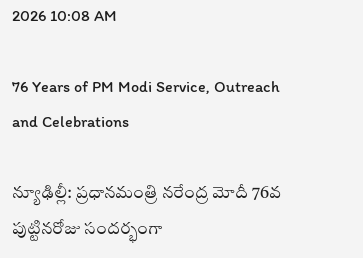2026 10:08 AM

76 Years of PM Modi Service, Outreach and Celebrations

న్యూఢిల్లీ: ప్రధానమంత్రి నరేంద్ర మోదీ 76వ పుట్టినరోజు సందర్భంగా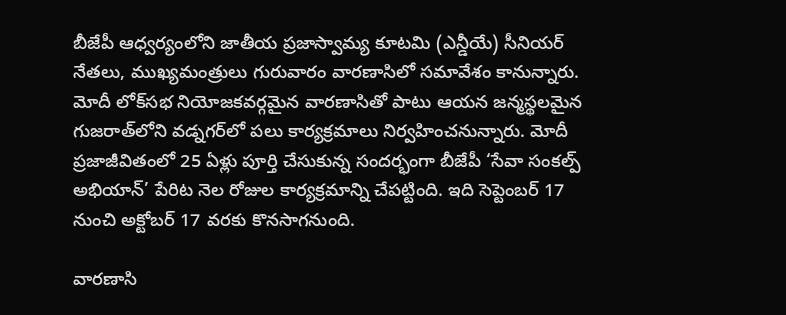బీజేపీ ఆధ్వర్యంలోని జాతీయ ప్రజాస్వామ్య కూటమి (ఎన్డీయే) సీనియర్‌ నేతలు, ముఖ్యమంత్రులు గురువారం వారణాసిలో సమావేశం కానున్నారు. మోదీ లోక్‌సభ నియోజకవర్గమైన వారణాసితో పాటు ఆయన జన్మస్థలమైన గుజరాత్‌లోని వడ్నగర్‌లో పలు కార్యక్రమాలు నిర్వహించనున్నారు. మోదీ ప్రజాజీవితంలో 25 ఏళ్లు పూర్తి చేసుకున్న సందర్భంగా బీజేపీ ‘సేవా సంకల్ప్‌ అభియాన్‌’ పేరిట నెల రోజుల కార్యక్రమాన్ని చేపట్టింది. ఇది సెప్టెంబర్‌ 17 నుంచి అక్టోబర్‌ 17 వరకు కొనసాగనుంది.

వారణాసి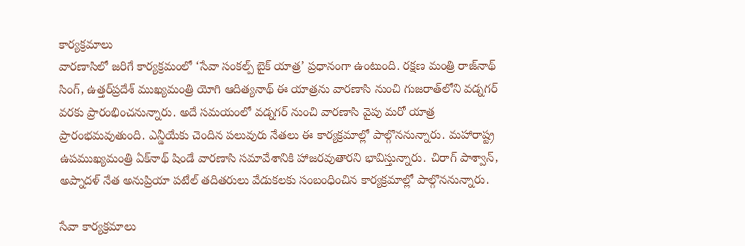కార్యక్రమాలు
వారణాసిలో జరిగే కార్యక్రమంలో ‘సేవా సంకల్ప్‌ బైక్‌ యాత్ర’ ప్రధానంగా ఉంటుంది. రక్షణ మంత్రి రాజ్‌నాథ్‌ సింగ్‌, ఉత్తర్‌ప్రదేశ్‌ ముఖ్యమంత్రి యోగి ఆదిత్యనాథ్‌ ఈ యాత్రను వారణాసి నుంచి గుజరాత్‌లోని వడ్నగర్‌ వరకు ప్రారంభించనున్నారు. అదే సమయంలో వడ్నగర్‌ నుంచి వారణాసి వైపు మరో యాత్ర ప్రారంభమవుతుంది. ఎన్డీయేకు చెందిన పలువురు నేతలు ఈ కార్యక్రమాల్లో పాల్గొననున్నారు. మహారాష్ట్ర ఉపముఖ్యమంత్రి ఏక్‌నాథ్‌ షిండే వారణాసి సమావేశానికి హాజరవుతారని భావిస్తున్నారు. చిరాగ్‌ పాశ్వాన్‌, అప్నాదళ్‌ నేత అనుప్రియా పటేల్‌ తదితరులు వేడుకలకు సంబంధించిన కార్యక్రమాల్లో పాల్గొననున్నారు.

సేవా కార్యక్రమాలు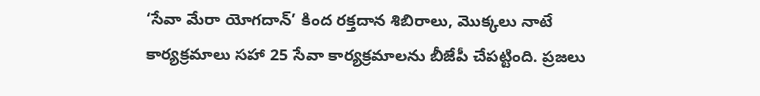‘సేవా మేరా యోగదాన్‌’ కింద రక్తదాన శిబిరాలు, మొక్కలు నాటే కార్యక్రమాలు సహా 25 సేవా కార్యక్రమాలను బీజేపీ చేపట్టింది. ప్రజలు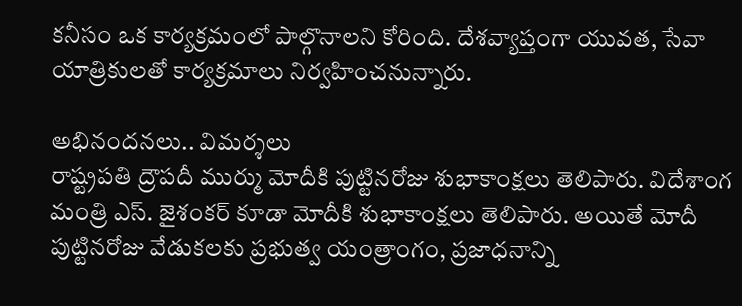కనీసం ఒక కార్యక్రమంలో పాల్గొనాలని కోరింది. దేశవ్యాప్తంగా యువత, సేవా యాత్రికులతో కార్యక్రమాలు నిర్వహించనున్నారు.

అభినందనలు.. విమర్శలు
రాష్ట్రపతి ద్రౌపదీ ముర్ము మోదీకి పుట్టినరోజు శుభాకాంక్షలు తెలిపారు. విదేశాంగ మంత్రి ఎస్‌. జైశంకర్‌ కూడా మోదీకి శుభాకాంక్షలు తెలిపారు. అయితే మోదీ పుట్టినరోజు వేడుకలకు ప్రభుత్వ యంత్రాంగం, ప్రజాధనాన్ని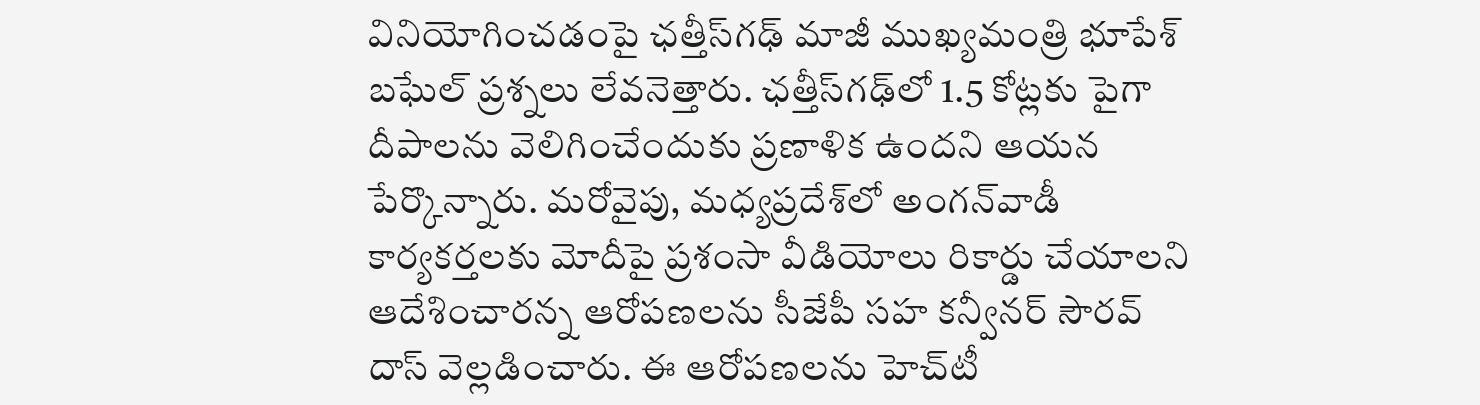వినియోగించడంపై ఛత్తీస్‌గఢ్‌ మాజీ ముఖ్యమంత్రి భూపేశ్‌ బఘేల్‌ ప్రశ్నలు లేవనెత్తారు. ఛత్తీస్‌గఢ్‌లో 1.5 కోట్లకు పైగా దీపాలను వెలిగించేందుకు ప్రణాళిక ఉందని ఆయన పేర్కొన్నారు. మరోవైపు, మధ్యప్రదేశ్‌లో అంగన్‌వాడీ కార్యకర్తలకు మోదీపై ప్రశంసా వీడియోలు రికార్డు చేయాలని ఆదేశించారన్న ఆరోపణలను సీజేపీ సహ కన్వీనర్‌ సౌరవ్‌ దాస్‌ వెల్లడించారు. ఈ ఆరోపణలను హెచ్‌టీ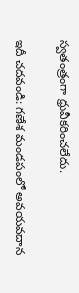స్వతంత్రంగా ధ్రువీకరించలేదు.

ఇదీ చదవండి: గణేశ మండపంలో అవయవదాన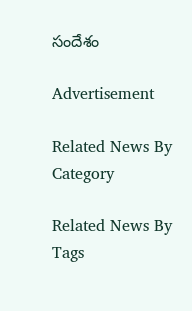సందేశం

Advertisement

Related News By Category

Related News By Tags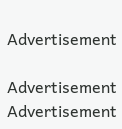Advertisement

Advertisement
Advertisement